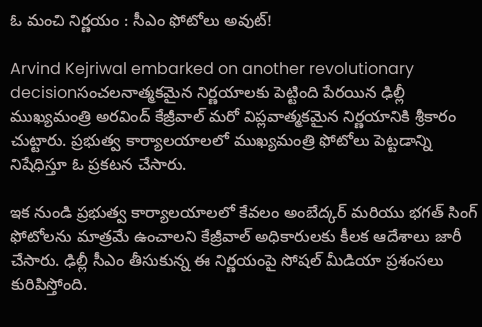ఓ మంచి నిర్ణయం : సీఎం ఫోటోలు అవుట్!

Arvind Kejriwal embarked on another revolutionary decisionసంచలనాత్మకమైన నిర్ణయాలకు పెట్టింది పేరయిన ఢిల్లీ ముఖ్యమంత్రి అరవింద్ కేజ్రీవాల్ మరో విప్లవాత్మకమైన నిర్ణయానికి శ్రీకారం చుట్టారు. ప్రభుత్వ కార్యాలయాలలో ముఖ్యమంత్రి ఫోటోలు పెట్టడాన్ని నిషేధిస్తూ ఓ ప్రకటన చేసారు.

ఇక నుండి ప్రభుత్వ కార్యాలయాలలో కేవలం అంబేద్కర్ మరియు భగత్ సింగ్ ఫోటోలను మాత్రమే ఉంచాలని కేజ్రీవాల్ అధికారులకు కీలక ఆదేశాలు జారీ చేసారు. ఢిల్లీ సీఎం తీసుకున్న ఈ నిర్ణయంపై సోషల్ మీడియా ప్రశంసలు కురిపిస్తోంది.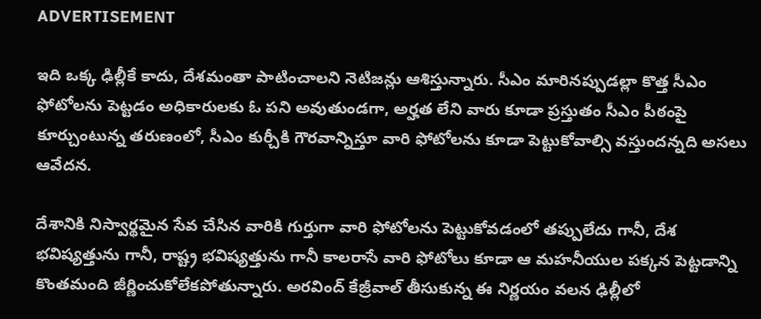ADVERTISEMENT

ఇది ఒక్క ఢిల్లీకే కాదు, దేశమంతా పాటించాలని నెటిజన్లు ఆశిస్తున్నారు. సీఎం మారినప్పుడల్లా కొత్త సీఎం ఫోటోలను పెట్టడం అధికారులకు ఓ పని అవుతుండగా, అర్హత లేని వారు కూడా ప్రస్తుతం సీఎం పీఠంపై కూర్చుంటున్న తరుణంలో, సీఎం కుర్చీకి గౌరవాన్నిస్తూ వారి ఫోటోలను కూడా పెట్టుకోవాల్సి వస్తుందన్నది అసలు ఆవేదన.

దేశానికి నిస్వార్థమైన సేవ చేసిన వారికి గుర్తుగా వారి ఫోటోలను పెట్టుకోవడంలో తప్పులేదు గానీ, దేశ భవిష్యత్తును గానీ, రాష్ట్ర భవిష్యత్తును గానీ కాలరాసే వారి ఫోటోలు కూడా ఆ మహనీయుల పక్కన పెట్టడాన్ని కొంతమంది జీర్ణించుకోలేకపోతున్నారు. అరవింద్ కేజ్రీవాల్ తీసుకున్న ఈ నిర్ణయం వలన ఢిల్లీలో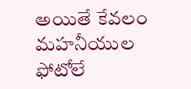అయితే కేవలం మహనీయుల ఫోటోలే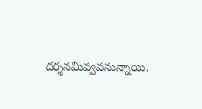దర్శనమివ్వవనున్నాయి.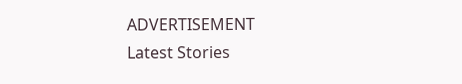ADVERTISEMENT
Latest Stories